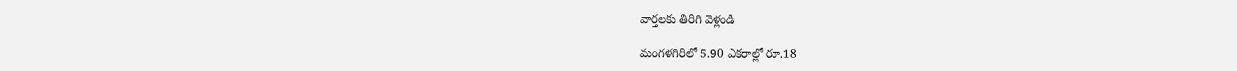వార్తలకు తిరిగి వెళ్లండి

మంగళగిరిలో 5.90 ఎకరాల్లో రూ.18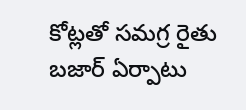కోట్లతో సమగ్ర రైతు బజార్ ఏర్పాటు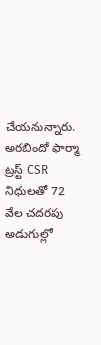చేయనున్నారు. అరబిందో ఫార్మా ట్రస్ట్ CSR నిధులతో 72 వేల చదరపు అడుగుల్లో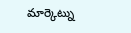మార్కెట్ను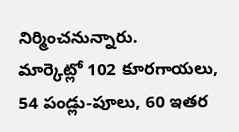నిర్మించనున్నారు.
మార్కెట్లో 102 కూరగాయలు, 54 పండ్లు-పూలు, 60 ఇతర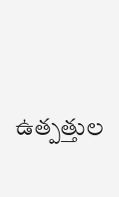ఉత్పత్తుల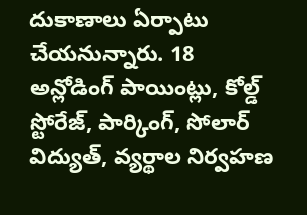దుకాణాలు ఏర్పాటు చేయనున్నారు. 18 అన్లోడింగ్ పాయింట్లు, కోల్డ్ స్టోరేజ్, పార్కింగ్, సోలార్ విద్యుత్, వ్యర్థాల నిర్వహణ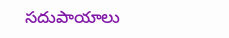సదుపాయాలు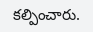కల్పించారు.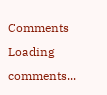Comments
Loading comments...